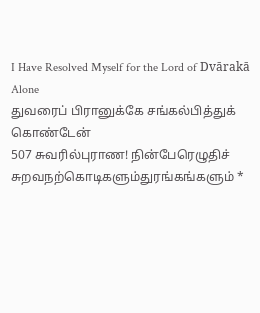I Have Resolved Myself for the Lord of Dvārakā Alone
துவரைப் பிரானுக்கே சங்கல்பித்துக் கொண்டேன்
507 சுவரில்புராண! நின்பேரெழுதிச்
சுறவநற்கொடிகளும்துரங்கங்களும் *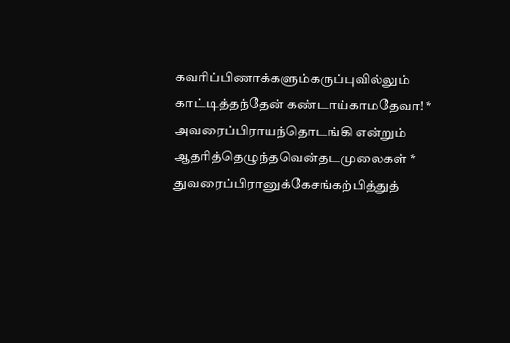கவரிப்பிணாக்களும்கருப்புவில்லும்
காட்டித்தந்தேன் கண்டாய்காமதேவா! *
அவரைப்பிராயந்தொடங்கி என்றும்
ஆதரித்தெழுந்தவென்தடமுலைகள் *
துவரைப்பிரானுக்கேசங்கற்பித்துத்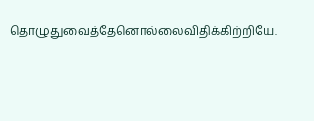தொழுதுவைத்தேனொல்லைவிதிக்கிற்றியே.